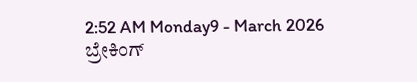2:52 AM Monday9 - March 2026
ಬ್ರೇಕಿಂಗ್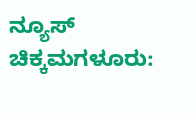ನ್ಯೂಸ್
ಚಿಕ್ಕಮಗಳೂರು: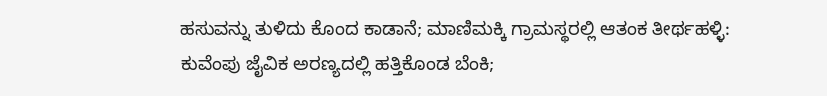ಹಸುವನ್ನು ತುಳಿದು ಕೊಂದ ಕಾಡಾನೆ; ಮಾಣಿಮಕ್ಕಿ ಗ್ರಾಮಸ್ಥರಲ್ಲಿ ಆತಂಕ ತೀರ್ಥಹಳ್ಳಿ: ಕುವೆಂಪು ಜೈವಿಕ ಅರಣ್ಯದಲ್ಲಿ ಹತ್ತಿಕೊಂಡ ಬೆಂಕಿ;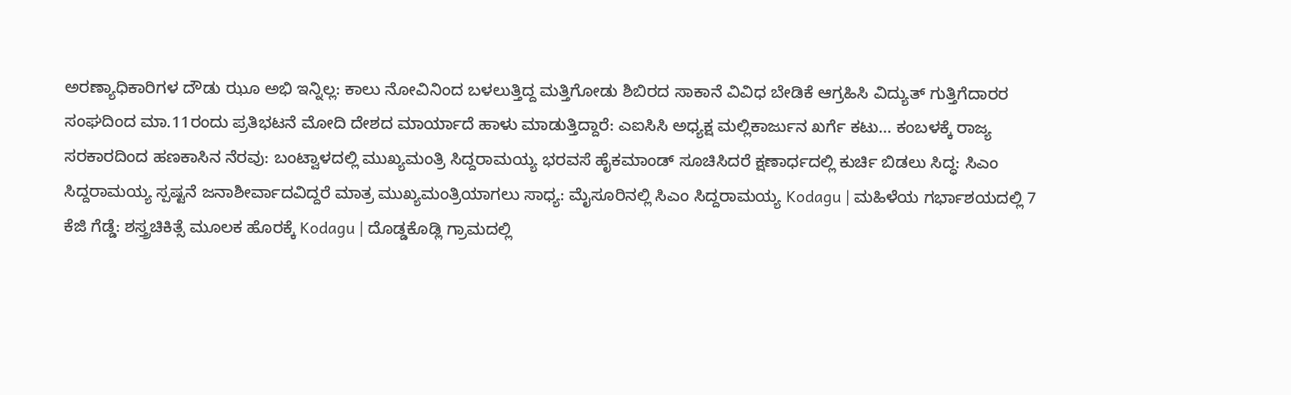ಅರಣ್ಯಾಧಿಕಾರಿಗಳ ದೌಡು ಝೂ ಅಭಿ ಇನ್ನಿಲ್ಲ: ಕಾಲು ನೋವಿನಿಂದ ಬಳಲುತ್ತಿದ್ದ ಮತ್ತಿಗೋಡು ಶಿಬಿರದ ಸಾಕಾನೆ ವಿವಿಧ ಬೇಡಿಕೆ ಆಗ್ರಹಿಸಿ ವಿದ್ಯುತ್ ಗುತ್ತಿಗೆದಾರರ ಸಂಘದಿಂದ ಮಾ.11ರಂದು ಪ್ರತಿಭಟನೆ ಮೋದಿ ದೇಶದ ಮಾರ್ಯಾದೆ ಹಾಳು‌‌ ಮಾಡುತ್ತಿದ್ದಾರೆ: ಎಐಸಿಸಿ ಅಧ್ಯಕ್ಷ ಮಲ್ಲಿಕಾರ್ಜುನ ಖರ್ಗೆ ಕಟು‌… ಕಂಬಳಕ್ಕೆ ರಾಜ್ಯ ಸರಕಾರದಿಂದ ಹಣಕಾಸಿನ ನೆರವು: ಬಂಟ್ವಾಳದಲ್ಲಿ ಮುಖ್ಯಮಂತ್ರಿ ಸಿದ್ದರಾಮಯ್ಯ ಭರವಸೆ ಹೈಕಮಾಂಡ್ ಸೂಚಿಸಿದರೆ ಕ್ಷಣಾರ್ಧದಲ್ಲಿ ಕುರ್ಚಿ ಬಿಡಲು ಸಿದ್ಧ: ಸಿಎಂ ಸಿದ್ದರಾಮಯ್ಯ ಸ್ಪಷ್ಟನೆ ಜನಾಶೀರ್ವಾದವಿದ್ದರೆ ಮಾತ್ರ ಮುಖ್ಯಮಂತ್ರಿಯಾಗಲು ಸಾಧ್ಯ: ಮೈಸೂರಿನಲ್ಲಿ‌ ಸಿಎಂ ಸಿದ್ದರಾಮಯ್ಯ Kodagu | ಮಹಿಳೆಯ ಗರ್ಭಾಶಯದಲ್ಲಿ 7 ಕೆಜಿ ಗೆಡ್ಡೆ: ಶಸ್ತ್ರಚಿಕಿತ್ಸೆ ಮೂಲಕ ಹೊರಕ್ಕೆ Kodagu | ದೊಡ್ಡಕೊಡ್ಲಿ ಗ್ರಾಮದಲ್ಲಿ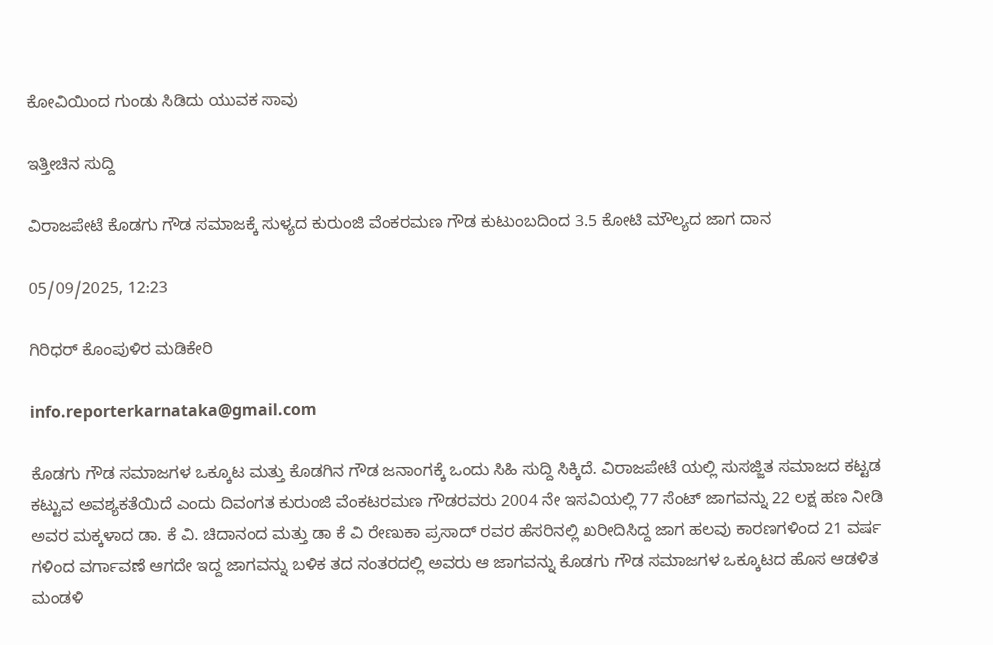ಕೋವಿಯಿಂದ ಗುಂಡು ಸಿಡಿದು ಯುವಕ ಸಾವು

ಇತ್ತೀಚಿನ ಸುದ್ದಿ

ವಿರಾಜಪೇಟೆ ಕೊಡಗು ಗೌಡ ಸಮಾಜಕ್ಕೆ ಸುಳ್ಯದ ಕುರುಂಜಿ ವೆಂಕರಮಣ ಗೌಡ ಕುಟುಂಬದಿಂದ 3.5 ಕೋಟಿ ಮೌಲ್ಯದ ಜಾಗ ದಾನ

05/09/2025, 12:23

ಗಿರಿಧರ್ ಕೊಂಪುಳಿರ ಮಡಿಕೇರಿ

info.reporterkarnataka@gmail.com

ಕೊಡಗು ಗೌಡ ಸಮಾಜಗಳ ಒಕ್ಕೂಟ ಮತ್ತು ಕೊಡಗಿನ ಗೌಡ ಜನಾಂಗಕ್ಕೆ ಒಂದು ಸಿಹಿ ಸುದ್ದಿ ಸಿಕ್ಕಿದೆ. ವಿರಾಜಪೇಟೆ ಯಲ್ಲಿ ಸುಸಜ್ಜಿತ ಸಮಾಜದ ಕಟ್ಟಡ ಕಟ್ಟುವ ಅವಶ್ಯಕತೆಯಿದೆ ಎಂದು ದಿವಂಗತ ಕುರುಂಜಿ ವೆಂಕಟರಮಣ ಗೌಡರವರು 2004 ನೇ ಇಸವಿಯಲ್ಲಿ 77 ಸೆಂಟ್ ಜಾಗವನ್ನು 22 ಲಕ್ಷ ಹಣ ನೀಡಿ ಅವರ ಮಕ್ಕಳಾದ ಡಾ. ಕೆ ವಿ. ಚಿದಾನಂದ ಮತ್ತು ಡಾ ಕೆ ವಿ ರೇಣುಕಾ ಪ್ರಸಾದ್ ರವರ ಹೆಸರಿನಲ್ಲಿ ಖರೀದಿಸಿದ್ದ ಜಾಗ ಹಲವು ಕಾರಣಗಳಿಂದ 21 ವರ್ಷ ಗಳಿಂದ ವರ್ಗಾವಣೆ ಆಗದೇ ಇದ್ದ ಜಾಗವನ್ನು ಬಳಿಕ ತದ ನಂತರದಲ್ಲಿ ಅವರು ಆ ಜಾಗವನ್ನು ಕೊಡಗು ಗೌಡ ಸಮಾಜಗಳ ಒಕ್ಕೂಟದ ಹೊಸ ಆಡಳಿತ ಮಂಡಳಿ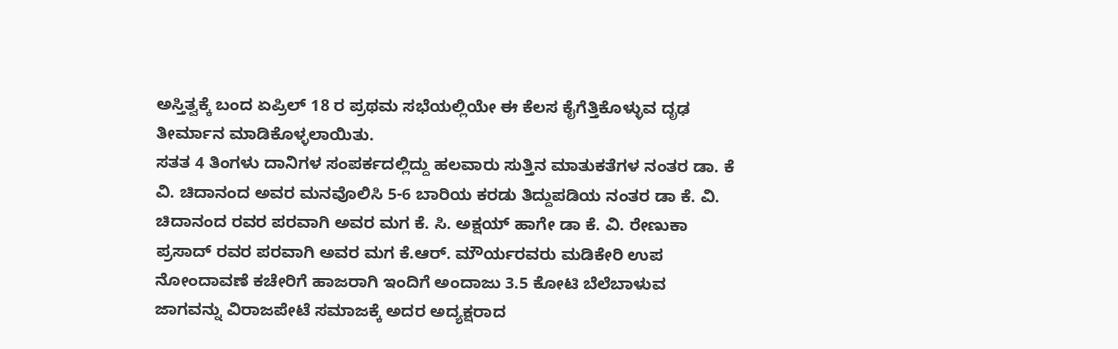ಅಸ್ತಿತ್ವಕ್ಕೆ ಬಂದ ಏಪ್ರಿಲ್ 18 ರ ಪ್ರಥಮ ಸಭೆಯಲ್ಲಿಯೇ ಈ ಕೆಲಸ ಕೈಗೆತ್ತಿಕೊಳ್ಳುವ ದೃಢ ತೀರ್ಮಾನ ಮಾಡಿಕೊಳ್ಳಲಾಯಿತು.
ಸತತ 4 ತಿಂಗಳು ದಾನಿಗಳ ಸಂಪರ್ಕದಲ್ಲಿದ್ದು ಹಲವಾರು ಸುತ್ತಿನ ಮಾತುಕತೆಗಳ ನಂತರ ಡಾ. ಕೆ ವಿ. ಚಿದಾನಂದ ಅವರ ಮನವೊಲಿಸಿ 5-6 ಬಾರಿಯ ಕರಡು ತಿದ್ದುಪಡಿಯ ನಂತರ ಡಾ ಕೆ. ವಿ. ಚಿದಾನಂದ ರವರ ಪರವಾಗಿ ಅವರ ಮಗ ಕೆ. ಸಿ. ಅಕ್ಷಯ್ ಹಾಗೇ ಡಾ ಕೆ. ವಿ. ರೇಣುಕಾ ಪ್ರಸಾದ್ ರವರ ಪರವಾಗಿ ಅವರ ಮಗ ಕೆ.ಆರ್. ಮೌರ್ಯರವರು ಮಡಿಕೇರಿ ಉಪ ನೋಂದಾವಣೆ ಕಚೇರಿಗೆ ಹಾಜರಾಗಿ ಇಂದಿಗೆ ಅಂದಾಜು 3.5 ಕೋಟಿ ಬೆಲೆಬಾಳುವ ಜಾಗವನ್ನು ವಿರಾಜಪೇಟೆ ಸಮಾಜಕ್ಕೆ ಅದರ ಅದ್ಯಕ್ಷರಾದ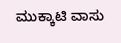ಮುಕ್ಕಾಟಿ ವಾಸು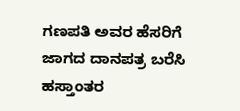ಗಣಪತಿ ಅವರ ಹೆಸರಿಗೆ ಜಾಗದ ದಾನಪತ್ರ ಬರೆಸಿ ಹಸ್ತಾಂತರ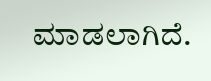ಮಾಡಲಾಗಿದೆ.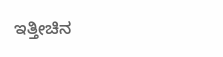ಇತ್ತೀಚಿನ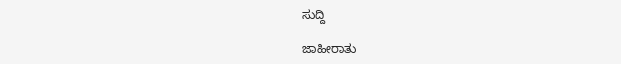ಸುದ್ದಿ

ಜಾಹೀರಾತು